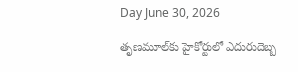Day June 30, 2026

తృణమూల్‌కు హైకోర్టులో ఎదురుదెబ్బ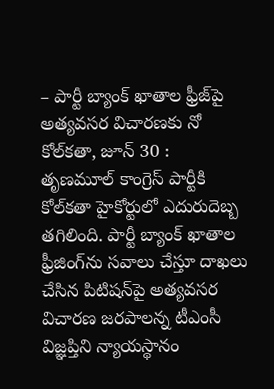– పార్టీ బ్యాంక్‌ ‌ఖాతాల ఫ్రీజ్‌పై అత్యవసర విచారణకు నో కోల్‌కతా, జూన్‌ 30 : తృణమూల్‌ ‌కాంగ్రెస్‌ ‌పార్టీకి కోల్‌కతా హైకోర్టులో ఎదురుదెబ్బ తగిలింది. పార్టీ బ్యాంక్‌ ‌ఖాతాల ఫ్రీజింగ్‌ను సవాలు చేస్తూ దాఖలు చేసిన పిటిషన్‌పై అత్యవసర విచారణ జరపాలన్న టీఎంసీ విజ్ఞప్తిని న్యాయస్థానం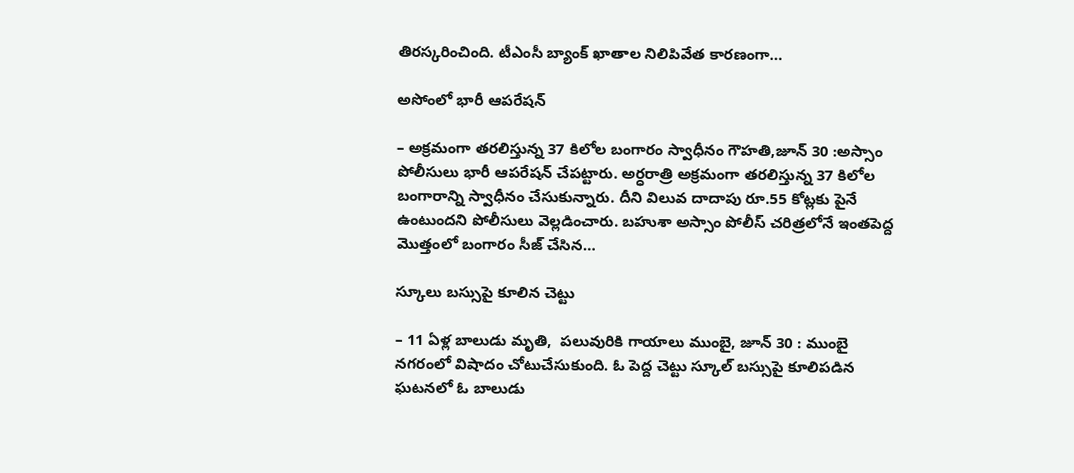తిరస్కరించింది. టీఎంసీ బ్యాంక్‌ ‌ఖాతాల నిలిపివేత కారణంగా…

అసోంలో భారీ ఆపరేషన్‌

– అ‌క్రమంగా తరలిస్తున్న 37 కిలోల బంగారం స్వాధీనం గౌహతి,జూన్‌ 30 :అస్సాం పోలీసులు భారీ ఆపరేషన్‌ ‌చేపట్టారు. అర్ధరాత్రి అక్రమంగా తరలిస్తున్న 37 కిలోల బంగారాన్ని స్వాధీనం చేసుకున్నారు. దీని విలువ దాదాపు రూ.55 కోట్లకు పైనే ఉంటుందని పోలీసులు వెల్లడించారు. బహుశా అస్సాం పోలీస్‌ ‌చరిత్రలోనే ఇంతపెద్ద మొత్తంలో బంగారం సీజ్‌ ‌చేసిన…

స్కూలు బస్సుపై కూలిన చెట్టు

– 11 ఏళ్ల బాలుడు మృతి,  పలువురికి గాయాలు ముంబై, జూన్‌ 30 : ముంబై నగరంలో విషాదం చోటుచేసుకుంది. ఓ పెద్ద చెట్టు స్కూల్‌ ‌బస్సుపై కూలిపడిన ఘటనలో ఓ బాలుడు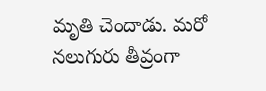మృతి చెందాడు. మరో నలుగురు తీవ్రంగా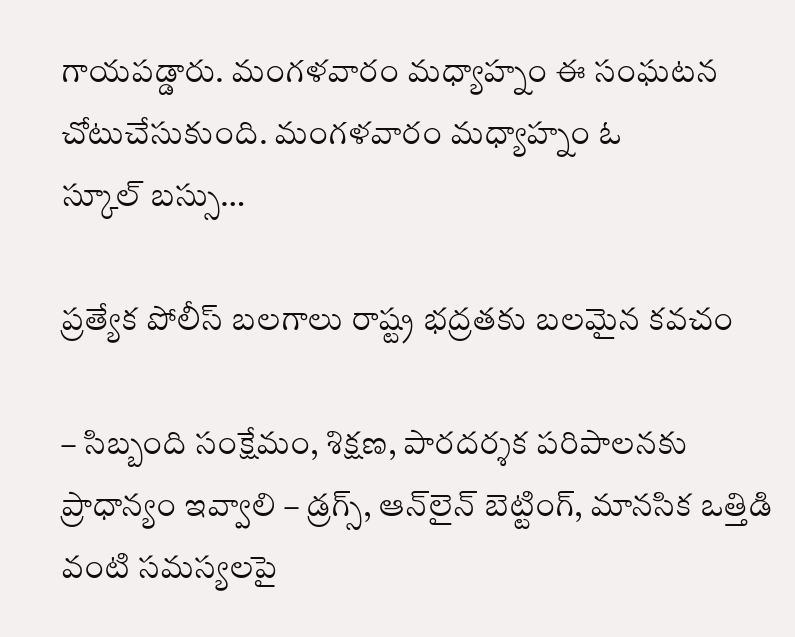గాయపడ్డారు. మంగళవారం మధ్యాహ్నం ఈ సంఘటన చోటుచేసుకుంది. మంగళవారం మధ్యాహ్నం ఓ స్కూల్‌ ‌బస్సు…

ప్రత్యేక పోలీస్ బలగాలు రాష్ట్ర భద్రతకు బలమైన కవచం

– సిబ్బంది సంక్షేమం, శిక్షణ, పారదర్శక పరిపాలనకు ప్రాధాన్యం ఇవ్వాలి – డ్రగ్స్, ఆన్‌లైన్ బెట్టింగ్, మానసిక ఒత్తిడి వంటి సమస్యలపై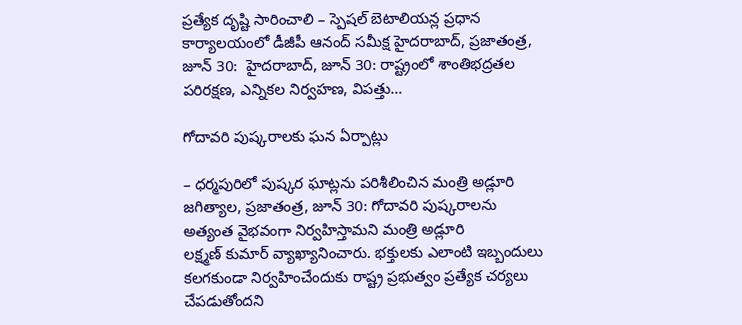ప్రత్యేక దృష్టి సారించాలి – స్పెషల్ బెటాలియన్ల ప్రధాన కార్యాలయంలో డీజీపీ ఆనంద్ స‌మీక్ష హైద‌రాబాద్‌, ప్ర‌జాతంత్ర‌, జూన్ 30:  హైదరాబాద్, జూన్ 30: రాష్ట్రంలో శాంతిభద్రతల పరిరక్షణ, ఎన్నికల నిర్వహణ, విపత్తు…

గోదావరి పుష్కరాలకు ఘ‌న ఏర్పాట్లు

– ధర్మపురిలో పుష్కర ఘాట్లను పరిశీలించిన మంత్రి అడ్లూరి జగిత్యాల, ప్రజాతంత్ర, జూన్‌ 30: గోదావరి పుష్కరాలను అత్యంత వైభవంగా నిర్వహిస్తామని మంత్రి అడ్లూరి లక్ష్మణ్‌ ‌కుమార్‌ ‌వ్యాఖ్యానించారు. భక్తులకు ఎలాంటి ఇబ్బందులు కలగకుండా నిర్వహించేందుకు రాష్ట్ర ప్రభుత్వం ప్రత్యేక చర్యలు చేపడుతోందని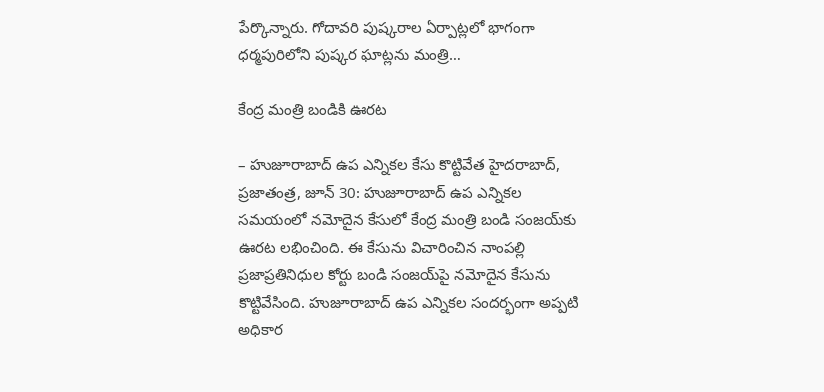పేర్కొన్నారు. గోదావరి పుష్కరాల ఏర్పాట్లలో భాగంగా ధర్మపురిలోని పుష్కర ఘాట్లను మంత్రి…

కేంద్ర మంత్రి బండికి ఊరట

– హుజూరాబాద్‌ ఉప ఎన్నికల కేసు కొట్టివేత హైదరాబాద్‌, ప్రజాతంత్ర, జూన్‌ 30: హుజూరాబాద్‌ ఉప ఎన్నికల సమయంలో నమోదైన కేసులో కేంద్ర మంత్రి బండి సంజయ్‌కు ఊరట లభించింది. ఈ కేసును విచారించిన నాంపల్లి ప్రజాప్రతినిధుల కోర్టు బండి సంజయ్‌పై నమోదైన కేసును కొట్టివేసింది. హుజూరాబాద్‌ ఉప ఎన్నికల సందర్భంగా అప్పటి అధికార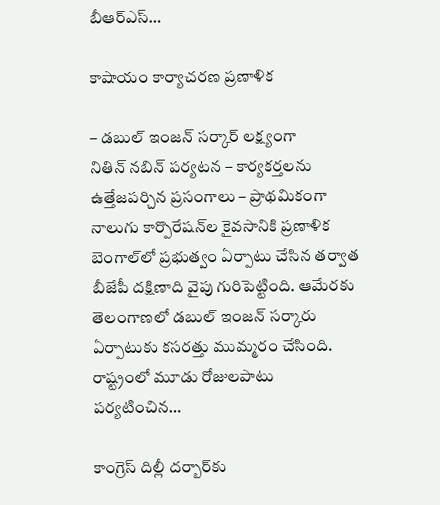బీఆర్‌ఎస్‌…

కాషాయం కార్యాచ‌ర‌ణ ప్ర‌ణాళిక‌

– డబుల్‌ ఇం‌జన్‌ ‌సర్కార్‌ ‌లక్ష్యంగా నితిన్‌ ‌నబిన్‌ ‌పర్యటన – కార్యకర్తలను ఉత్తేజపర్చిన ప్రసంగాలు – ప్రాథమికంగా నాలుగు కార్పొరేషన్‌ల కైవసానికి ప్రణాళిక బెంగాల్‌లో ప్ర‌భుత్వం ఏర్పాటు చేసిన త‌ర్వాత బీజేపీ ద‌క్షిణాది వైపు గురిపెట్టింది. ఆమేర‌కు తెలంగాణలో డ‌బుల్ ఇంజ‌న్ స‌ర్కారు ఏర్పాటుకు క‌స‌ర‌త్తు ముమ్మ‌రం చేసింది. రాష్ట్రంలో మూడు రోజుల‌పాటు ప‌ర్య‌టించిన…

కాంగ్రెస్‌ ‌దిల్లీ దర్బార్‌కు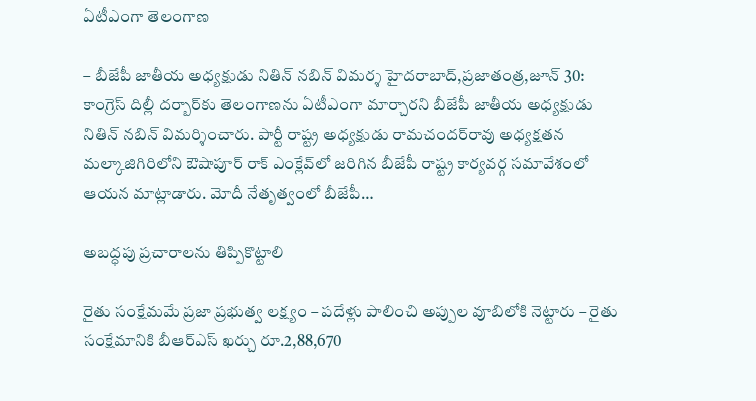ఏటీఎంగా తెలంగాణ

– బీజేపీ జాతీయ అధ్యక్షుడు నితిన్‌ ‌నబిన్‌ ‌విమర్శ హైదరాబాద్‌,ప్రజాతంత్ర,జూన్‌ 30: కాంగ్రెస్‌ ‌దిల్లీ దర్బార్‌కు తెలంగాణను ఏటీఎంగా మార్చారని బీజేపీ జాతీయ అధ్యక్షుడు నితిన్‌ ‌నబిన్‌ ‌విమర్శించారు. పార్టీ రాష్ట్ర అధ్యక్షుడు రామచందర్‌రావు అధ్యక్షతన మల్కాజిగిరిలోని ఔషాపూర్‌ ‌రాక్‌ ఎం‌క్లేవ్‌లో జరిగిన బీజేపీ రాష్ట్ర కార్యవర్గ సమావేశంలో ఆయ‌న‌ మాట్లాడారు. మోదీ నేతృత్వంలో బీజేపీ…

అబ‌ద్ధ‌పు ప్రచారాలను తిప్పికొట్టాలి

రైతు సంక్షేమమే ప్రజా ప్రభుత్వ లక్ష్యం – ప‌దేళ్లు పాలించి అప్పుల వూబిలోకి నెట్టారు – రైతు సంక్షేమానికి బీఆర్ఎస్ ఖ‌ర్చు రూ.2,88,670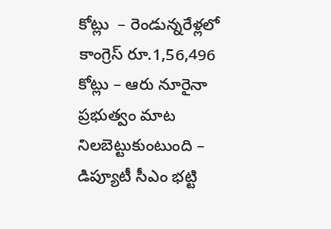కోట్లు  – రెండున్న‌రేళ్ల‌లో కాంగ్రెస్ రూ.1,56,496 కోట్లు – ఆరు నూరైనా ప్ర‌భుత్వం మాట నిల‌బెట్టుకుంటుంది – డిప్యూటీ సీఎం భ‌ట్టి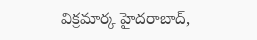విక్ర‌మార్క‌ హైద‌రాబాద్‌,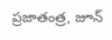ప్ర‌జాతంత్ర‌, జూన్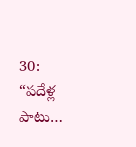30:  “పదేళ్ల పాటు…